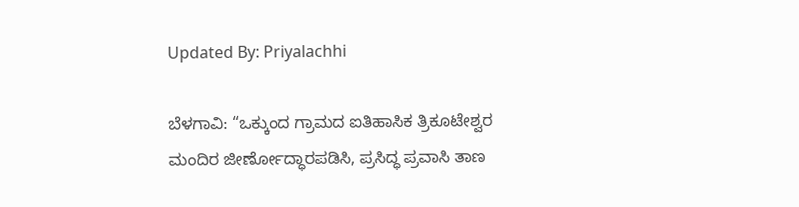Updated By: Priyalachhi

ಬೆಳಗಾವಿ: “ಒಕ್ಕುಂದ ಗ್ರಾಮದ ಐತಿಹಾಸಿಕ ತ್ರಿಕೂಟೇಶ್ವರ ಮಂದಿರ ಜೀರ್ಣೋದ್ಧಾರಪಡಿಸಿ, ಪ್ರಸಿದ್ಧ ಪ್ರವಾಸಿ ತಾಣ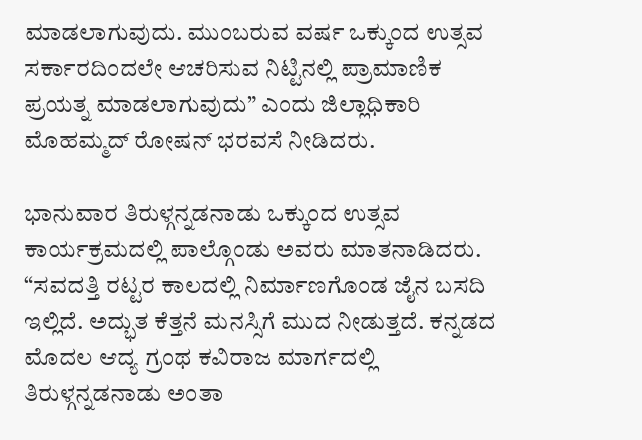ಮಾಡಲಾಗುವುದು. ಮುಂಬರುವ ವರ್ಷ ಒಕ್ಕುಂದ ಉತ್ಸವ ಸರ್ಕಾರದಿಂದಲೇ ಆಚರಿಸುವ ನಿಟ್ಟಿನಲ್ಲಿ ಪ್ರಾಮಾಣಿಕ ಪ್ರಯತ್ನ ಮಾಡಲಾಗುವುದು” ಎಂದು ಜಿಲ್ಲಾಧಿಕಾರಿ ಮೊಹಮ್ಮದ್ ರೋಷನ್ ಭರವಸೆ ನೀಡಿದರು.

ಭಾನುವಾರ ತಿರುಳ್ಗನ್ನಡನಾಡು ಒಕ್ಕುಂದ ಉತ್ಸವ ಕಾರ್ಯಕ್ರಮದಲ್ಲಿ ಪಾಲ್ಗೊಂಡು ಅವರು ಮಾತನಾಡಿದರು. “ಸವದತ್ತಿ ರಟ್ಟರ ಕಾಲದಲ್ಲಿ ನಿರ್ಮಾಣಗೊಂಡ ಜೈನ ಬಸದಿ ಇಲ್ಲಿದೆ. ಅದ್ಭುತ ಕೆತ್ತನೆ ಮನಸ್ಸಿಗೆ ಮುದ ನೀಡುತ್ತದೆ. ಕನ್ನಡದ ಮೊದಲ ಆದ್ಯ ಗ್ರಂಥ ಕವಿರಾಜ ಮಾರ್ಗದಲ್ಲಿ ತಿರುಳ್ಗನ್ನಡನಾಡು ಅಂತಾ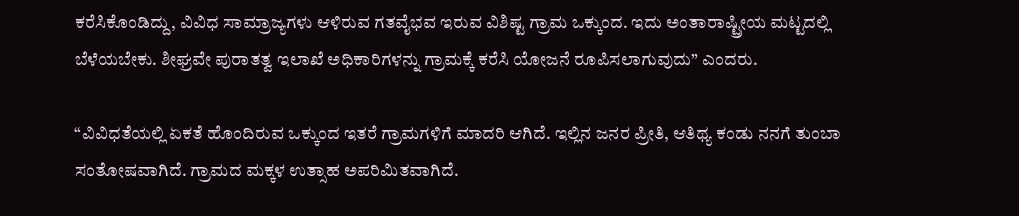ಕರೆಸಿಕೊಂಡಿದ್ದು, ವಿವಿಧ ಸಾಮ್ರಾಜ್ಯಗಳು ಆಳಿರುವ ಗತವೈಭವ ಇರುವ‌ ವಿಶಿಷ್ಟ ಗ್ರಾಮ ಒಕ್ಕುಂದ. ಇದು ಅಂತಾರಾಷ್ಟ್ರೀಯ ಮಟ್ಟದಲ್ಲಿ ಬೆಳೆಯಬೇಕು‌. ಶೀಘ್ರವೇ ಪುರಾತತ್ವ ಇಲಾಖೆ ಅಧಿಕಾರಿಗಳನ್ನು ಗ್ರಾಮಕ್ಕೆ ಕರೆಸಿ ಯೋಜನೆ ರೂಪಿಸಲಾಗುವುದು” ಎಂದರು.

“ವಿವಿಧತೆಯಲ್ಲಿ ಏಕತೆ ಹೊಂದಿರುವ ಒಕ್ಕುಂದ ಇತರೆ ಗ್ರಾಮಗಳಿಗೆ ಮಾದರಿ ಆಗಿದೆ. ಇಲ್ಲಿನ ಜನರ ಪ್ರೀತಿ, ಆತಿಥ್ಯ ಕಂಡು ನನಗೆ ತುಂಬಾ ಸಂತೋಷವಾಗಿದೆ. ಗ್ರಾಮದ ಮಕ್ಕಳ ಉತ್ಸಾಹ ಅಪರಿಮಿತವಾಗಿದೆ.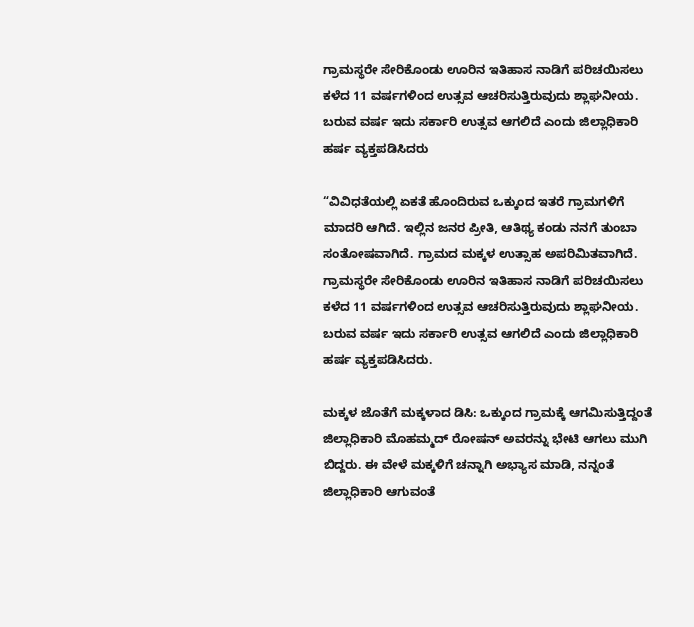ಗ್ರಾಮಸ್ಥರೇ ಸೇರಿಕೊಂಡು ಊರಿನ ಇತಿಹಾಸ ನಾಡಿಗೆ ಪರಿಚಯಿಸಲು ಕಳೆದ 11 ವರ್ಷಗಳಿಂದ ಉತ್ಸವ ಆಚರಿಸುತ್ತಿರುವುದು ಶ್ಲಾಘನೀಯ. ಬರುವ ವರ್ಷ ಇದು ಸರ್ಕಾರಿ ಉತ್ಸವ ಆಗಲಿದೆ ಎಂದು ಜಿಲ್ಲಾಧಿಕಾರಿ ಹರ್ಷ ವ್ಯಕ್ತಪಡಿಸಿದರು

“ವಿವಿಧತೆಯಲ್ಲಿ ಏಕತೆ ಹೊಂದಿರುವ ಒಕ್ಕುಂದ ಇತರೆ ಗ್ರಾಮಗಳಿಗೆ ಮಾದರಿ ಆಗಿದೆ. ಇಲ್ಲಿನ ಜನರ ಪ್ರೀತಿ, ಆತಿಥ್ಯ ಕಂಡು ನನಗೆ ತುಂಬಾ ಸಂತೋಷವಾಗಿದೆ. ಗ್ರಾಮದ ಮಕ್ಕಳ ಉತ್ಸಾಹ ಅಪರಿಮಿತವಾಗಿದೆ. ಗ್ರಾಮಸ್ಥರೇ ಸೇರಿಕೊಂಡು ಊರಿನ ಇತಿಹಾಸ ನಾಡಿಗೆ ಪರಿಚಯಿಸಲು ಕಳೆದ 11 ವರ್ಷಗಳಿಂದ ಉತ್ಸವ ಆಚರಿಸುತ್ತಿರುವುದು ಶ್ಲಾಘನೀಯ. ಬರುವ ವರ್ಷ ಇದು ಸರ್ಕಾರಿ ಉತ್ಸವ ಆಗಲಿದೆ ಎಂದು ಜಿಲ್ಲಾಧಿಕಾರಿ ಹರ್ಷ ವ್ಯಕ್ತಪಡಿಸಿದರು.

ಮಕ್ಕಳ ಜೊತೆಗೆ ಮಕ್ಕಳಾದ ಡಿಸಿ: ಒಕ್ಕುಂದ ಗ್ರಾಮಕ್ಕೆ ಆಗಮಿಸುತ್ತಿದ್ದಂತೆ ಜಿಲ್ಲಾಧಿಕಾರಿ ಮೊಹಮ್ಮದ್ ರೋಷನ್ ಅವರನ್ನು ಭೇಟಿ ಆಗಲು ಮುಗಿ ಬಿದ್ದರು. ಈ ವೇಳೆ ಮಕ್ಕಳಿಗೆ ಚನ್ನಾಗಿ ಅಭ್ಯಾಸ ಮಾಡಿ, ನನ್ನಂತೆ ಜಿಲ್ಲಾಧಿಕಾರಿ ಆಗುವಂತೆ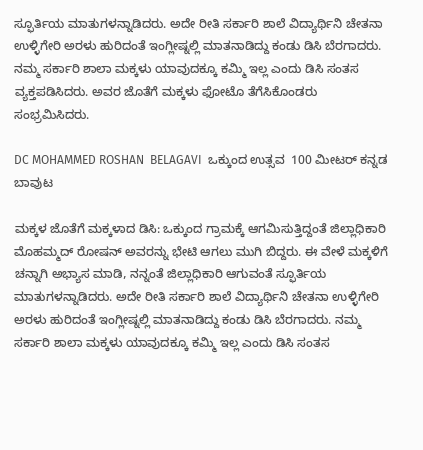ಸ್ಫೂರ್ತಿಯ ಮಾತುಗಳನ್ನಾಡಿದರು. ಅದೇ ರೀತಿ ಸರ್ಕಾರಿ ಶಾಲೆ ವಿದ್ಯಾರ್ಥಿನಿ ಚೇತನಾ ಉಳ್ಳಿಗೇರಿ ಅರಳು ಹುರಿದಂತೆ ಇಂಗ್ಲೀಷ್ನಲ್ಲಿ ಮಾತನಾಡಿದ್ದು ಕಂಡು ಡಿಸಿ ಬೆರಗಾದರು. ನಮ್ಮ ಸರ್ಕಾರಿ ಶಾಲಾ ಮಕ್ಕಳು ಯಾವುದಕ್ಕೂ ಕಮ್ಮಿ ಇಲ್ಲ ಎಂದು ಡಿಸಿ ಸಂತಸ ವ್ಯಕ್ತಪಡಿಸಿದರು. ಅವರ ಜೊತೆಗೆ ಮಕ್ಕಳು ಫೋಟೊ ತೆಗೆಸಿಕೊಂಡರು ಸಂಭ್ರಮಿಸಿದರು.

DC MOHAMMED ROSHAN  BELAGAVI  ಒಕ್ಕುಂದ ಉತ್ಸವ  100 ಮೀಟರ್ ಕನ್ನಡ ಬಾವುಟ

ಮಕ್ಕಳ ಜೊತೆಗೆ ಮಕ್ಕಳಾದ ಡಿಸಿ: ಒಕ್ಕುಂದ ಗ್ರಾಮಕ್ಕೆ ಆಗಮಿಸುತ್ತಿದ್ದಂತೆ ಜಿಲ್ಲಾಧಿಕಾರಿ ಮೊಹಮ್ಮದ್ ರೋಷನ್ ಅವರನ್ನು ಭೇಟಿ ಆಗಲು ಮುಗಿ ಬಿದ್ದರು. ಈ ವೇಳೆ ಮಕ್ಕಳಿಗೆ ಚನ್ನಾಗಿ ಅಭ್ಯಾಸ ಮಾಡಿ, ನನ್ನಂತೆ ಜಿಲ್ಲಾಧಿಕಾರಿ ಆಗುವಂತೆ ಸ್ಫೂರ್ತಿಯ ಮಾತುಗಳನ್ನಾಡಿದರು. ಅದೇ ರೀತಿ ಸರ್ಕಾರಿ ಶಾಲೆ ವಿದ್ಯಾರ್ಥಿನಿ ಚೇತನಾ ಉಳ್ಳಿಗೇರಿ ಅರಳು ಹುರಿದಂತೆ ಇಂಗ್ಲೀಷ್ನಲ್ಲಿ ಮಾತನಾಡಿದ್ದು ಕಂಡು ಡಿಸಿ ಬೆರಗಾದರು. ನಮ್ಮ ಸರ್ಕಾರಿ ಶಾಲಾ ಮಕ್ಕಳು ಯಾವುದಕ್ಕೂ ಕಮ್ಮಿ ಇಲ್ಲ ಎಂದು ಡಿಸಿ ಸಂತಸ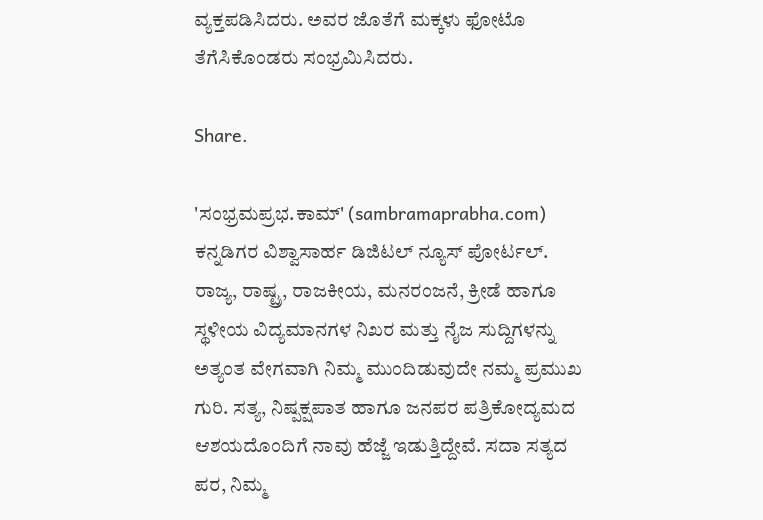ವ್ಯಕ್ತಪಡಿಸಿದರು. ಅವರ ಜೊತೆಗೆ ಮಕ್ಕಳು ಫೋಟೊ ತೆಗೆಸಿಕೊಂಡರು ಸಂಭ್ರಮಿಸಿದರು.

Share.

'ಸಂಭ್ರಮಪ್ರಭ.ಕಾಮ್' (sambramaprabha.com) ಕನ್ನಡಿಗರ ವಿಶ್ವಾಸಾರ್ಹ ಡಿಜಿಟಲ್ ನ್ಯೂಸ್ ಪೋರ್ಟಲ್. ರಾಜ್ಯ, ರಾಷ್ಟ್ರ, ರಾಜಕೀಯ, ಮನರಂಜನೆ, ಕ್ರೀಡೆ ಹಾಗೂ ಸ್ಥಳೀಯ ವಿದ್ಯಮಾನಗಳ ನಿಖರ ಮತ್ತು ನೈಜ ಸುದ್ದಿಗಳನ್ನು ಅತ್ಯಂತ ವೇಗವಾಗಿ ನಿಮ್ಮ ಮುಂದಿಡುವುದೇ ನಮ್ಮ ಪ್ರಮುಖ ಗುರಿ. ಸತ್ಯ, ನಿಷ್ಪಕ್ಷಪಾತ ಹಾಗೂ ಜನಪರ ಪತ್ರಿಕೋದ್ಯಮದ ಆಶಯದೊಂದಿಗೆ ನಾವು ಹೆಜ್ಜೆ ಇಡುತ್ತಿದ್ದೇವೆ. ಸದಾ ಸತ್ಯದ ಪರ, ನಿಮ್ಮ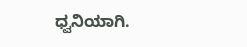ಧ್ವನಿಯಾಗಿ.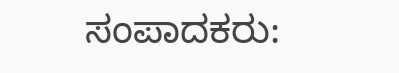ಸಂಪಾದಕರು: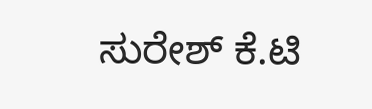ಸುರೇಶ್ ಕೆ.ಟಿ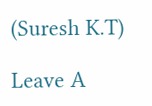(Suresh K.T)

Leave A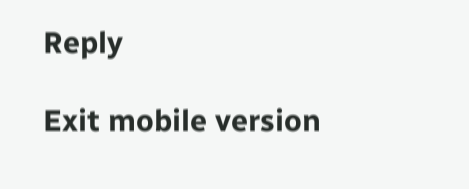Reply

Exit mobile version